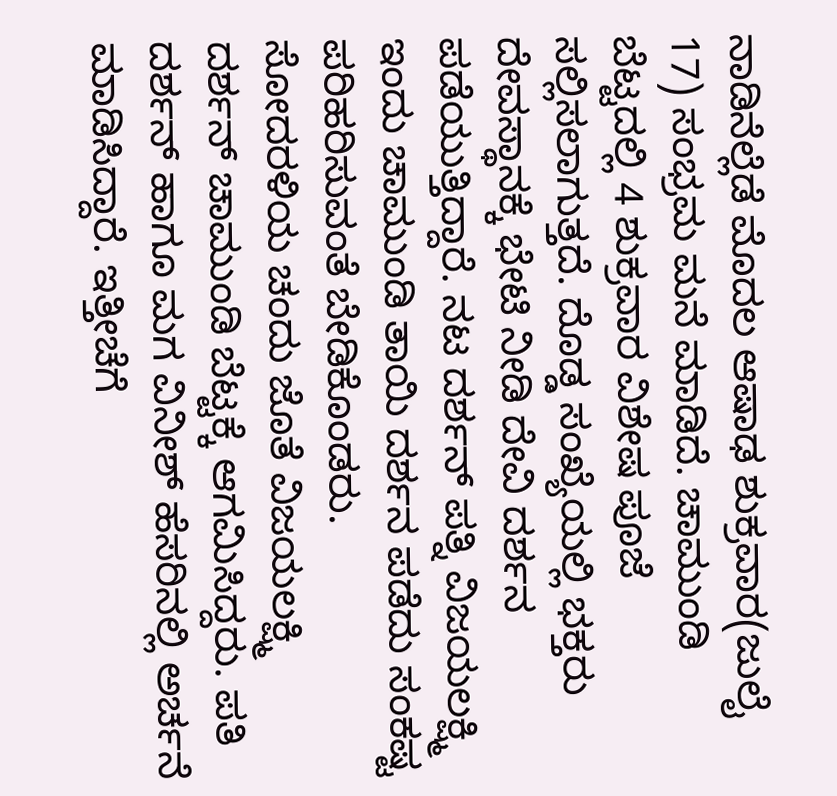ನಾಡಿನೆಲ್ಲೆಡೆ ಮೊದಲ ಆಷಾಢ ಶುಕ್ರವಾರ(ಜುಲೈ 17) ಸಂಭ್ರಮ ಮನೆ ಮಾಡಿದೆ. ಚಾಮುಂಡಿ ಬೆಟ್ಟದಲ್ಲಿ 4 ಶುಕ್ರವಾರ ವಿಶೇಷ ಪೂಜೆ ಸಲ್ಲಿಸಲಾಗುತ್ತದೆ. ದೊಡ್ಡ ಸಂಖ್ಯೆಯಲ್ಲಿ ಭಕ್ತರು ದೇವಸ್ಥಾನಕ್ಕೆ ಭೇಟಿ ನೀಡಿ ದೇವಿ ದರ್ಶನ ಪಡೆಯುತ್ತಿದ್ದಾರೆ. ನಟ ದರ್ಶನ್ ಪತ್ನಿ ವಿಜಯಲಕ್ಷ್ಮಿ ಇಂದು ಚಾಮುಂಡಿ ತಾಯಿ ದರ್ಶನ ಪಡೆದು ಸಂಕಷ್ಟ ಪರಿಹರಿಸುವಂತೆ ಬೇಡಿಕೊಂಡರು.
ಸೋದರಳಿಯ ಚಂದು ಜೊತೆ ವಿಜಯಲಕ್ಷ್ಮಿ ದರ್ಶನ್ ಚಾಮುಂಡಿ ಬೆಟ್ಟಕ್ಕೆ ಆಗಮಿಸಿದ್ದರು. ಪತಿ ದರ್ಶನ್ ಹಾಗೂ ಮಗ ವಿನೀಶ್ ಹೆಸರಿನಲ್ಲಿ ಅರ್ಚನೆ ಮಾಡಿಸಿದ್ದಾರೆ. ಇತ್ತೀಚೆಗೆ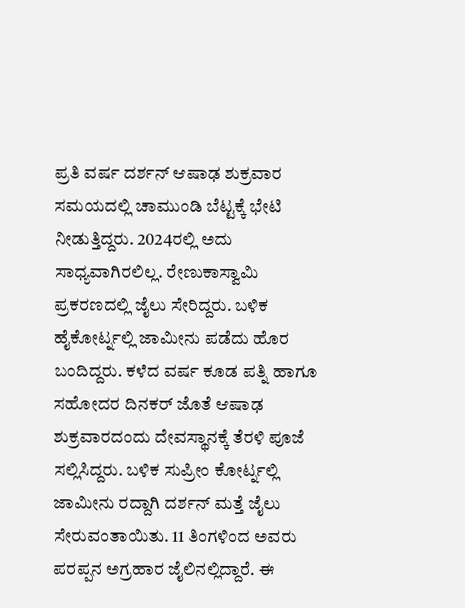ಪ್ರತಿ ವರ್ಷ ದರ್ಶನ್ ಆಷಾಢ ಶುಕ್ರವಾರ ಸಮಯದಲ್ಲಿ ಚಾಮುಂಡಿ ಬೆಟ್ಟಕ್ಕೆ ಭೇಟಿ ನೀಡುತ್ತಿದ್ದರು. 2024ರಲ್ಲಿ ಅದು ಸಾಧ್ಯವಾಗಿರಲಿಲ್ಲ. ರೇಣುಕಾಸ್ವಾಮಿ ಪ್ರಕರಣದಲ್ಲಿ ಜೈಲು ಸೇರಿದ್ದರು. ಬಳಿಕ ಹೈಕೋರ್ಟ್ನಲ್ಲಿ ಜಾಮೀನು ಪಡೆದು ಹೊರ ಬಂದಿದ್ದರು. ಕಳೆದ ವರ್ಷ ಕೂಡ ಪತ್ನಿ ಹಾಗೂ ಸಹೋದರ ದಿನಕರ್ ಜೊತೆ ಆಷಾಢ ಶುಕ್ರವಾರದಂದು ದೇವಸ್ಥಾನಕ್ಕೆ ತೆರಳಿ ಪೂಜೆ ಸಲ್ಲಿಸಿದ್ದರು. ಬಳಿಕ ಸುಪ್ರೀಂ ಕೋರ್ಟ್ನಲ್ಲಿ ಜಾಮೀನು ರದ್ದಾಗಿ ದರ್ಶನ್ ಮತ್ತೆ ಜೈಲು ಸೇರುವಂತಾಯಿತು. 11 ತಿಂಗಳಿಂದ ಅವರು ಪರಪ್ಪನ ಅಗ್ರಹಾರ ಜೈಲಿನಲ್ಲಿದ್ದಾರೆ. ಈ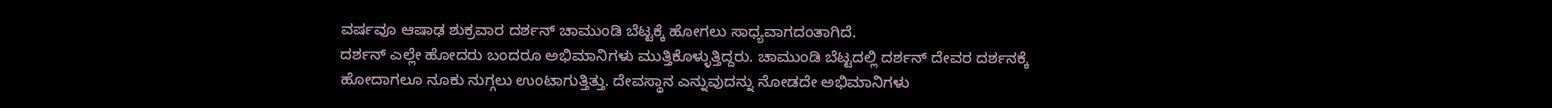ವರ್ಷವೂ ಆಷಾಢ ಶುಕ್ರವಾರ ದರ್ಶನ್ ಚಾಮುಂಡಿ ಬೆಟ್ಟಕ್ಕೆ ಹೋಗಲು ಸಾಧ್ಯವಾಗದಂತಾಗಿದೆ.
ದರ್ಶನ್ ಎಲ್ಲೇ ಹೋದರು ಬಂದರೂ ಅಭಿಮಾನಿಗಳು ಮುತ್ತಿಕೊಳ್ಳುತ್ತಿದ್ದರು. ಚಾಮುಂಡಿ ಬೆಟ್ಟದಲ್ಲಿ ದರ್ಶನ್ ದೇವರ ದರ್ಶನಕ್ಕೆ ಹೋದಾಗಲೂ ನೂಕು ನುಗ್ಗಲು ಉಂಟಾಗುತ್ತಿತ್ತು. ದೇವಸ್ಥಾನ ಎನ್ನುವುದನ್ನು ನೋಡದೇ ಅಭಿಮಾನಿಗಳು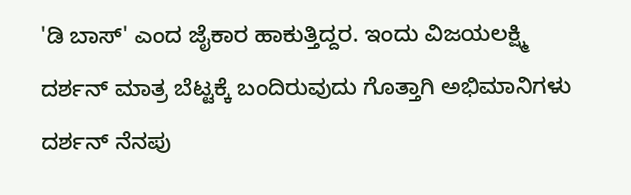'ಡಿ ಬಾಸ್' ಎಂದ ಜೈಕಾರ ಹಾಕುತ್ತಿದ್ದರ. ಇಂದು ವಿಜಯಲಕ್ಷ್ಮಿ ದರ್ಶನ್ ಮಾತ್ರ ಬೆಟ್ಟಕ್ಕೆ ಬಂದಿರುವುದು ಗೊತ್ತಾಗಿ ಅಭಿಮಾನಿಗಳು ದರ್ಶನ್ ನೆನಪು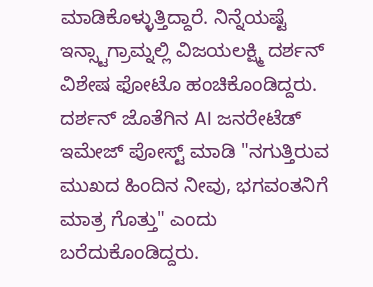ಮಾಡಿಕೊಳ್ಳುತ್ತಿದ್ದಾರೆ. ನಿನ್ನೆಯಷ್ಟೆ ಇನ್ಸ್ಟಾಗ್ರಾಮ್ನಲ್ಲಿ ವಿಜಯಲಕ್ಷ್ಮಿ ದರ್ಶನ್ ವಿಶೇಷ ಫೋಟೊ ಹಂಚಿಕೊಂಡಿದ್ದರು. ದರ್ಶನ್ ಜೊತೆಗಿನ AI ಜನರೇಟೆಡ್ ಇಮೇಜ್ ಪೋಸ್ಟ್ ಮಾಡಿ "ನಗುತ್ತಿರುವ ಮುಖದ ಹಿಂದಿನ ನೀವು, ಭಗವಂತನಿಗೆ ಮಾತ್ರ ಗೊತ್ತು" ಎಂದು ಬರೆದುಕೊಂಡಿದ್ದರು.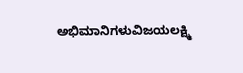ಅಭಿಮಾನಿಗಳುವಿಜಯಲಕ್ಷ್ಮಿ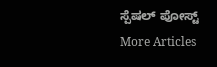ಸ್ಪೆಷಲ್ ಪೋಸ್ಟ್
More Articles